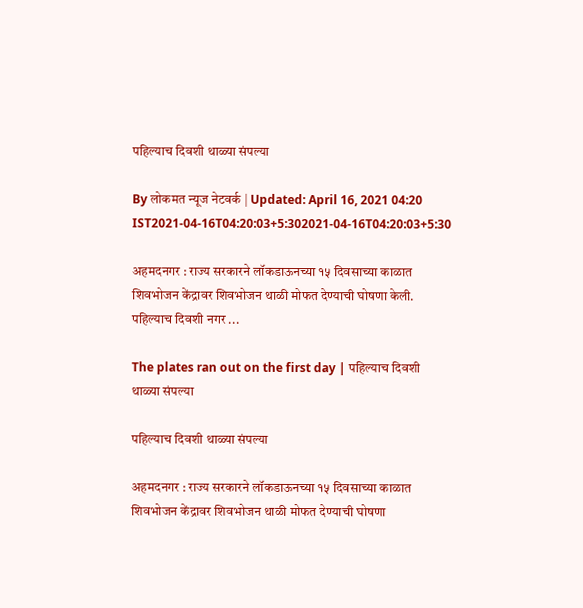पहिल्याच दिवशी थाळ्या संपल्या

By लोकमत न्यूज नेटवर्क | Updated: April 16, 2021 04:20 IST2021-04-16T04:20:03+5:302021-04-16T04:20:03+5:30

अहमदनगर : राज्य सरकारने लॉकडाऊनच्या १५ दिवसाच्या काळात शिवभोजन केंद्रावर शिवभोजन थाळी मोफत देण्याची घोषणा केली. पहिल्याच दिवशी नगर ...

The plates ran out on the first day | पहिल्याच दिवशी थाळ्या संपल्या

पहिल्याच दिवशी थाळ्या संपल्या

अहमदनगर : राज्य सरकारने लॉकडाऊनच्या १५ दिवसाच्या काळात शिवभोजन केंद्रावर शिवभोजन थाळी मोफत देण्याची घोषणा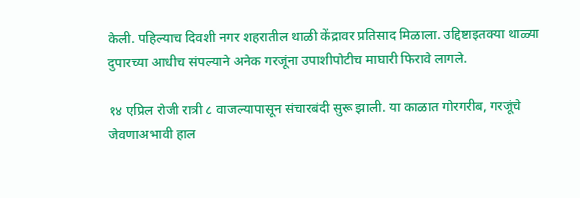केली. पहिल्याच दिवशी नगर शहरातील थाळी केंद्रावर प्रतिसाद मिळाला. उद्दिष्टाइतक्या थाळ्या दुपारच्या आधीच संपल्याने अनेक गरजूंना उपाशीपोटीच माघारी फिरावे लागले.

१४ एप्रिल रोजी रात्री ८ वाजल्यापासून संचारबंदी सुरू झाली. या काळात गोरगरीब, गरजूंचे जेवणाअभावी हाल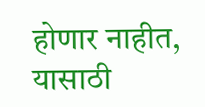होणार नाहीत, यासाठी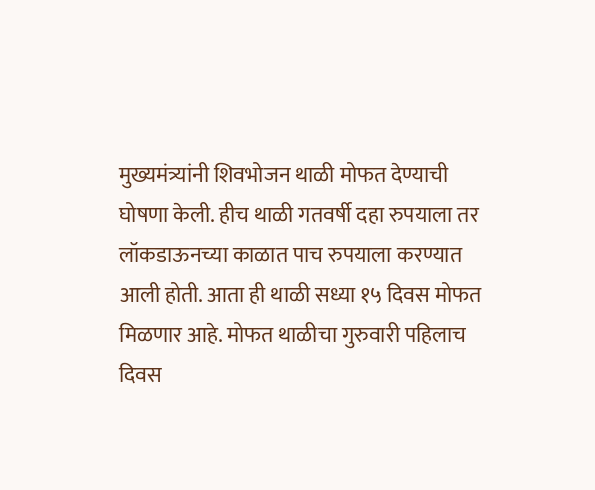मुख्यमंत्र्यांनी शिवभोजन थाळी मोफत देण्याची घोषणा केली. हीच थाळी गतवर्षी दहा रुपयाला तर लॉकडाऊनच्या काळात पाच रुपयाला करण्यात आली होती. आता ही थाळी सध्या १५ दिवस मोफत मिळणार आहे. मोफत थाळीचा गुरुवारी पहिलाच दिवस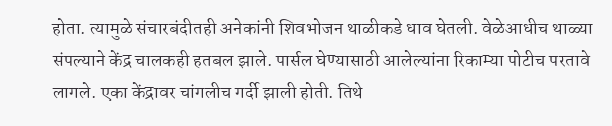होता. त्यामुळे संचारबंदीतही अनेकांनी शिवभोजन थाळीकडे धाव घेतली. वेळेआधीच थाळ्या संपल्याने केंद्र चालकही हतबल झाले. पार्सल घेण्यासाठी आलेल्यांना रिकाम्या पोटीच परतावे लागले. एका केंद्रावर चांगलीच गर्दी झाली होती. तिथे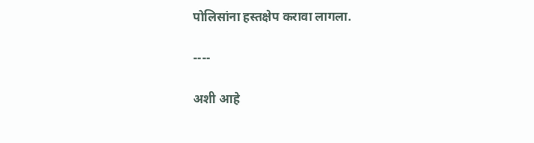पोलिसांना हस्तक्षेप करावा लागला.

----

अशी आहे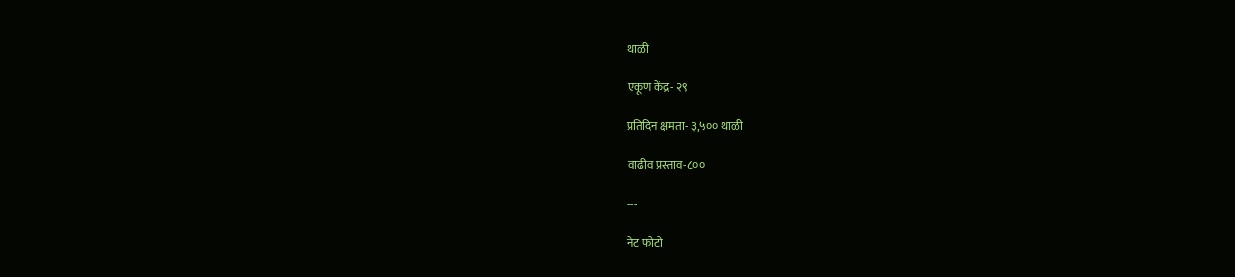थाळी

एकूण केंद्र- २९

प्रतिदिन क्षमता- ३,५०० थाळी

वाढीव प्रस्ताव-८००

---

नेट फोटो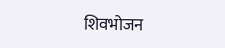शिवभोजन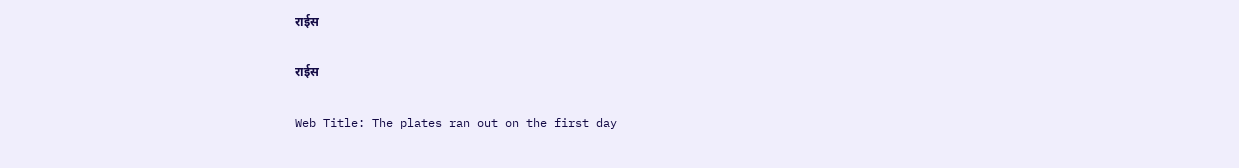राईस

राईस

Web Title: The plates ran out on the first day